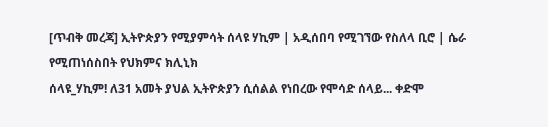[ጥብቅ መረጃ] ኢትዮጵያን የሚያምሳት ሰላዩ ሃኪም | አዲሰበባ የሚገኘው የስለላ ቢሮ | ሴራ የሚጠነሰስበት የህክምና ክሊኒክ
ሰላዩ_ሃኪም! ለ31 አመት ያህል ኢትዮጵያን ሲሰልል የነበረው የሞሳድ ሰላይ... ቀድሞ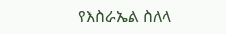የእስራኤል ስለላ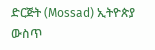ድርጅት (Mossad) ኢትዮጵያ ውስጥ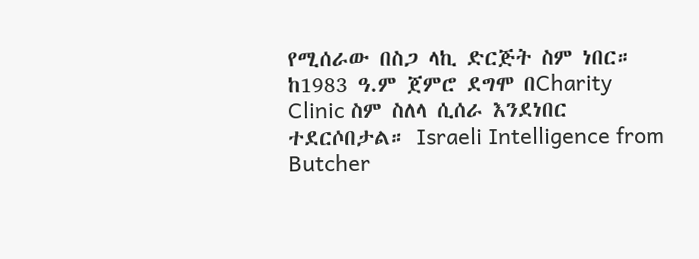የሚሰራው በስጋ ላኪ ድርጅት ስም ነበር። ከ1983 ዓ.ም ጀምሮ ደግሞ በCharity Clinic ስም ስለላ ሲሰራ እንደነበር ተደርሶበታል። Israeli Intelligence from Butcher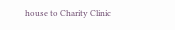house to Charity Clinic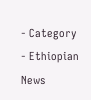- Category
- Ethiopian News